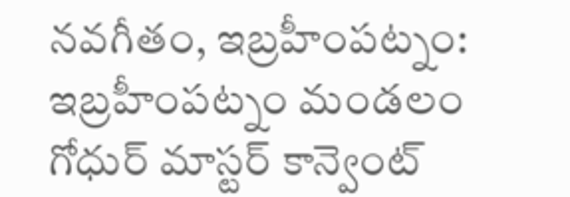నవగీతం, ఇబ్రహీంపట్నం:
ఇబ్రహీంపట్నం మండలం గోధుర్ మాస్టర్ కాన్వెంట్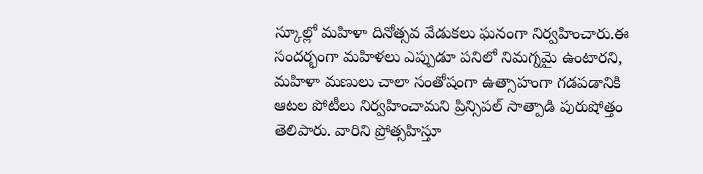స్కూల్లో మహిళా దినోత్సవ వేడుకలు ఘనంగా నిర్వహించారు.ఈ సందర్భంగా మహిళలు ఎప్పుడూ పనిలో నిమగ్నమై ఉంటారని, మహిళా మణులు చాలా సంతోషంగా ఉత్సాహంగా గడపడానికి ఆటల పోటీలు నిర్వహించామని ప్రిన్సిపల్ సాత్పాడి పురుషోత్తం తెలిపారు. వారిని ప్రోత్సహిస్తూ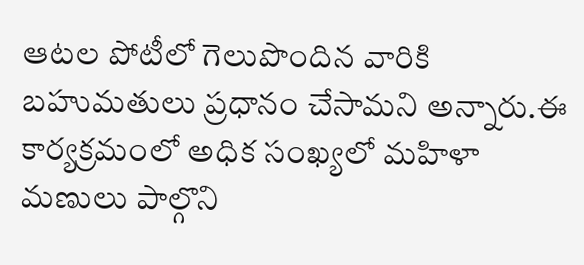ఆటల పోటీలో గెలుపొందిన వారికి బహుమతులు ప్రధానం చేసామని అన్నారు.ఈ కార్యక్రమంలో అధిక సంఖ్యలో మహిళా మణులు పాల్గొని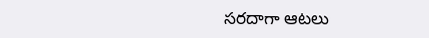సరదాగా ఆటలు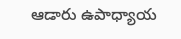ఆడారు ఉపాధ్యాయ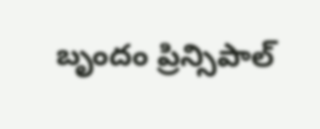బృందం ప్రిన్సిపాల్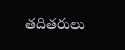తదితరులు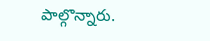పాల్గొన్నారు.